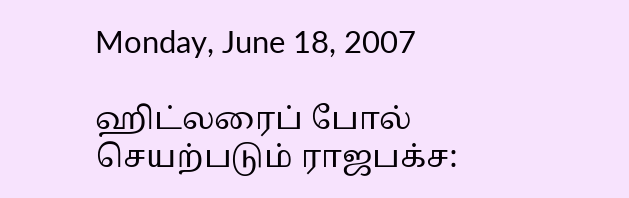Monday, June 18, 2007

ஹிட்லரைப் போல் செயற்படும் ராஜபக்ச: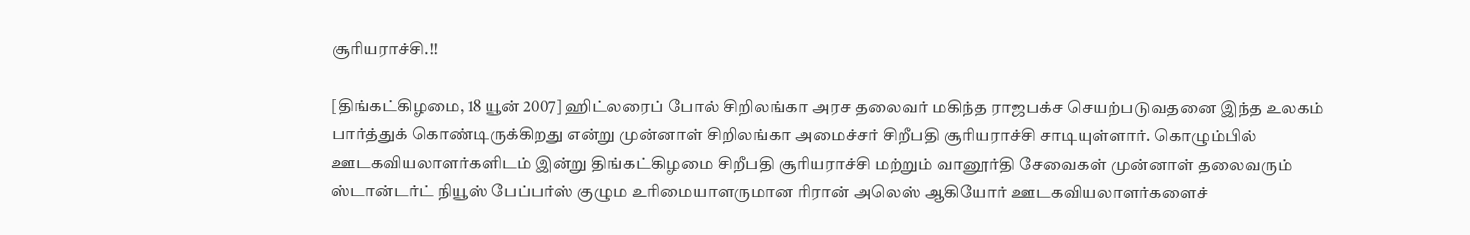சூரியராச்சி.!!

[திங்கட்கிழமை, 18 யூன் 2007] ஹிட்லரைப் போல் சிறிலங்கா அரச தலைவர் மகிந்த ராஜபக்ச செயற்படுவதனை இந்த உலகம் பார்த்துக் கொண்டிருக்கிறது என்று முன்னாள் சிறிலங்கா அமைச்சர் சிறீபதி சூரியராச்சி சாடியுள்ளார். கொழும்பில் ஊடகவியலாளர்களிடம் இன்று திங்கட்கிழமை சிறீபதி சூரியராச்சி மற்றும் வானூர்தி சேவைகள் முன்னாள் தலைவரும் ஸ்டான்டர்ட் நியூஸ் பேப்பர்ஸ் குழும உரிமையாளருமான ரிரான் அலெஸ் ஆகியோர் ஊடகவியலாளர்களைச்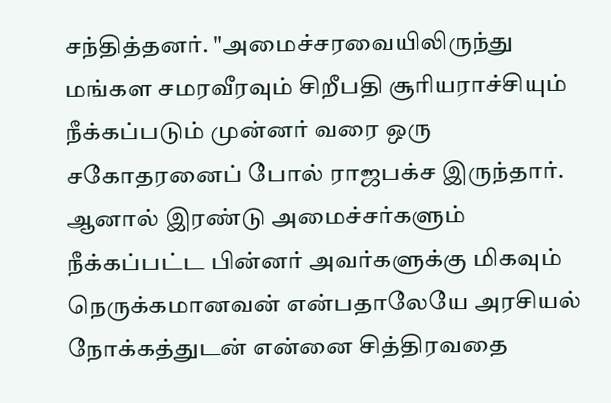சந்தித்தனர். "அமைச்சரவையிலிருந்து மங்கள சமரவீரவும் சிறீபதி சூரியராச்சியும் நீக்கப்படும் முன்னர் வரை ஒரு சகோதரனைப் போல் ராஜபக்ச இருந்தார். ஆனால் இரண்டு அமைச்சர்களும் நீக்கப்பட்ட பின்னர் அவர்களுக்கு மிகவும் நெருக்கமானவன் என்பதாலேயே அரசியல் நோக்கத்துடன் என்னை சித்திரவதை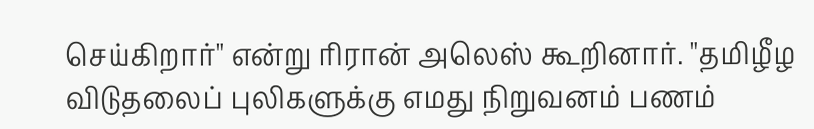செய்கிறார்" என்று ரிரான் அலெஸ் கூறினார். "தமிழீழ விடுதலைப் புலிகளுக்கு எமது நிறுவனம் பணம்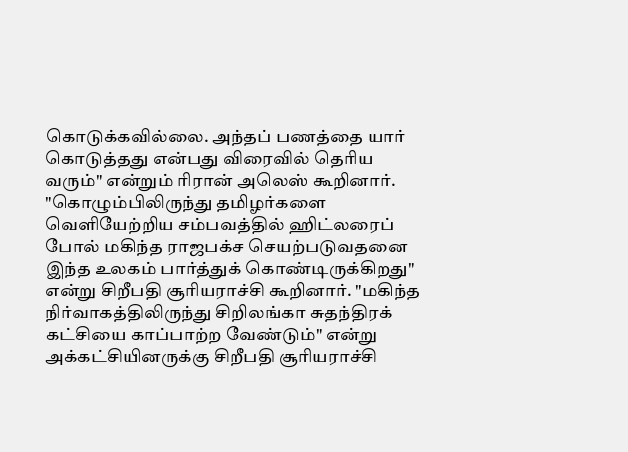கொடுக்கவில்லை. அந்தப் பணத்தை யார் கொடுத்தது என்பது விரைவில் தெரிய வரும்" என்றும் ரிரான் அலெஸ் கூறினார். "கொழும்பிலிருந்து தமிழர்களை வெளியேற்றிய சம்பவத்தில் ஹிட்லரைப் போல் மகிந்த ராஜபக்ச செயற்படுவதனை இந்த உலகம் பார்த்துக் கொண்டிருக்கிறது" என்று சிறீபதி சூரியராச்சி கூறினார். "மகிந்த நிர்வாகத்திலிருந்து சிறிலங்கா சுதந்திரக் கட்சியை காப்பாற்ற வேண்டும்" என்று அக்கட்சியினருக்கு சிறீபதி சூரியராச்சி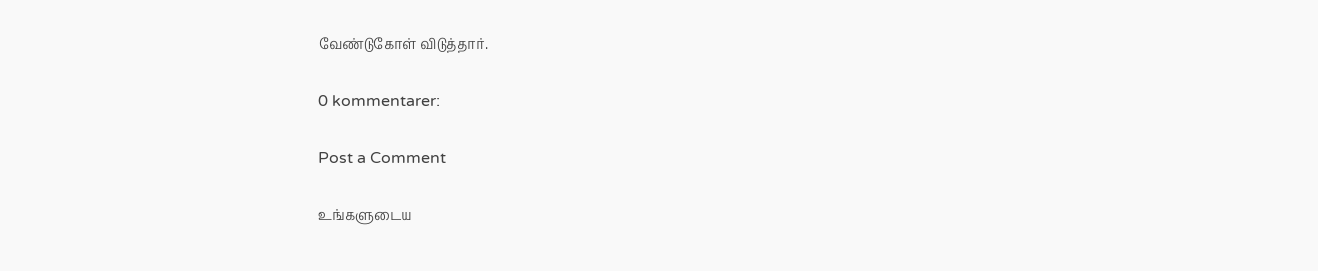வேண்டுகோள் விடுத்தார்.

0 kommentarer:

Post a Comment

உங்களுடைய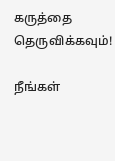கருத்தை தெருவிக்கவும்!

நீங்கள்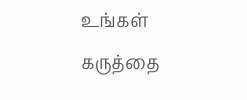உங்கள் கருத்தை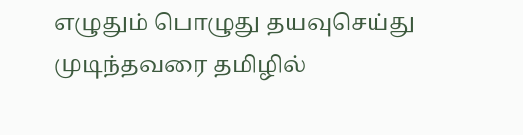எழுதும் பொழுது தயவுசெய்து முடிந்தவரை தமிழில்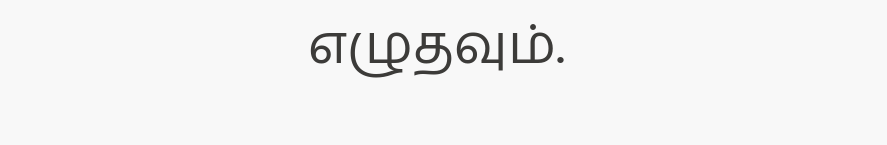எழுதவும்.